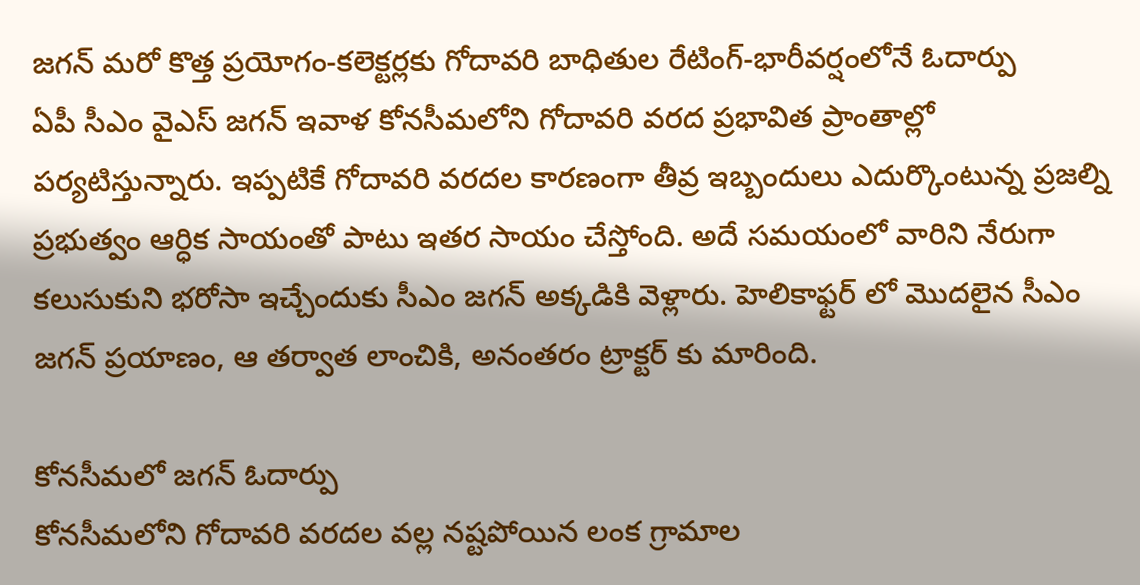జగన్ మరో కొత్త ప్రయోగం-కలెక్టర్లకు గోదావరి బాధితుల రేటింగ్-భారీవర్షంలోనే ఓదార్పు
ఏపీ సీఎం వైఎస్ జగన్ ఇవాళ కోనసీమలోని గోదావరి వరద ప్రభావిత ప్రాంతాల్లో పర్యటిస్తున్నారు. ఇప్పటికే గోదావరి వరదల కారణంగా తీవ్ర ఇబ్బందులు ఎదుర్కొంటున్న ప్రజల్ని ప్రభుత్వం ఆర్ధిక సాయంతో పాటు ఇతర సాయం చేస్తోంది. అదే సమయంలో వారిని నేరుగా కలుసుకుని భరోసా ఇచ్చేందుకు సీఎం జగన్ అక్కడికి వెళ్లారు. హెలికాఫ్టర్ లో మొదలైన సీఎం జగన్ ప్రయాణం, ఆ తర్వాత లాంచికి, అనంతరం ట్రాక్టర్ కు మారింది.

కోనసీమలో జగన్ ఓదార్పు
కోనసీమలోని గోదావరి వరదల వల్ల నష్టపోయిన లంక గ్రామాల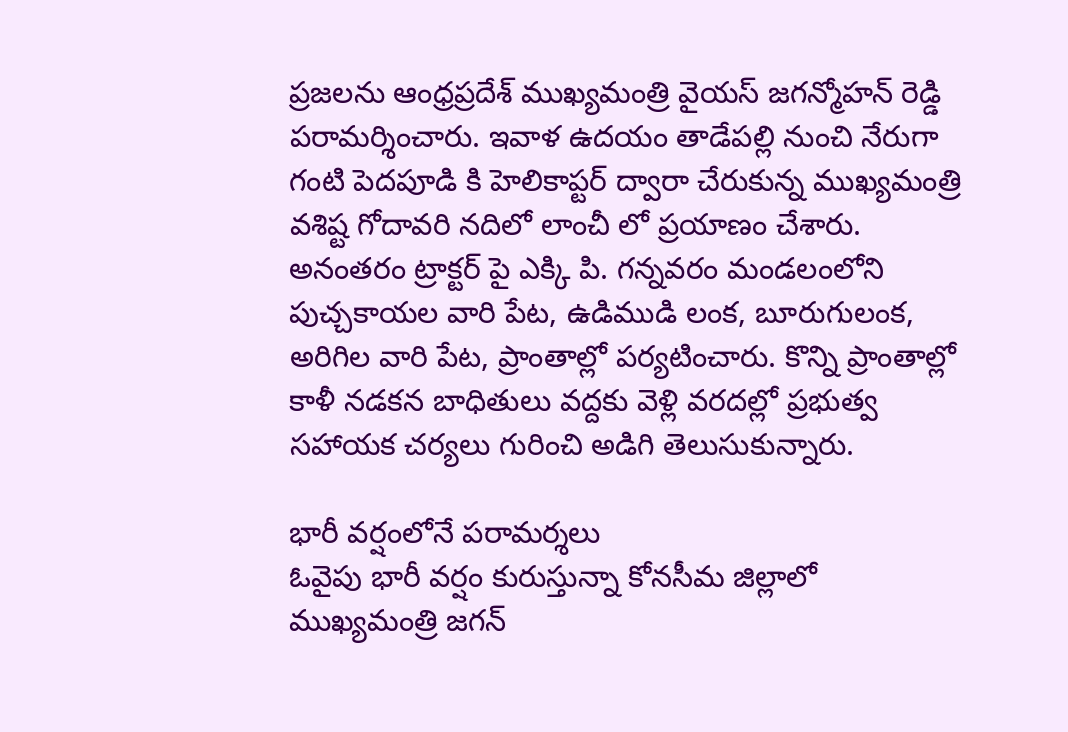ప్రజలను ఆంధ్రప్రదేశ్ ముఖ్యమంత్రి వైయస్ జగన్మోహన్ రెడ్డి పరామర్శించారు. ఇవాళ ఉదయం తాడేపల్లి నుంచి నేరుగా గంటి పెదపూడి కి హెలికాప్టర్ ద్వారా చేరుకున్న ముఖ్యమంత్రి వశిష్ట గోదావరి నదిలో లాంచీ లో ప్రయాణం చేశారు. అనంతరం ట్రాక్టర్ పై ఎక్కి పి. గన్నవరం మండలంలోని పుచ్చకాయల వారి పేట, ఉడిముడి లంక, బూరుగులంక, అరిగిల వారి పేట, ప్రాంతాల్లో పర్యటించారు. కొన్ని ప్రాంతాల్లో కాళీ నడకన బాధితులు వద్దకు వెళ్లి వరదల్లో ప్రభుత్వ సహాయక చర్యలు గురించి అడిగి తెలుసుకున్నారు.

భారీ వర్షంలోనే పరామర్శలు
ఓవైపు భారీ వర్షం కురుస్తున్నా కోనసీమ జిల్లాలో ముఖ్యమంత్రి జగన్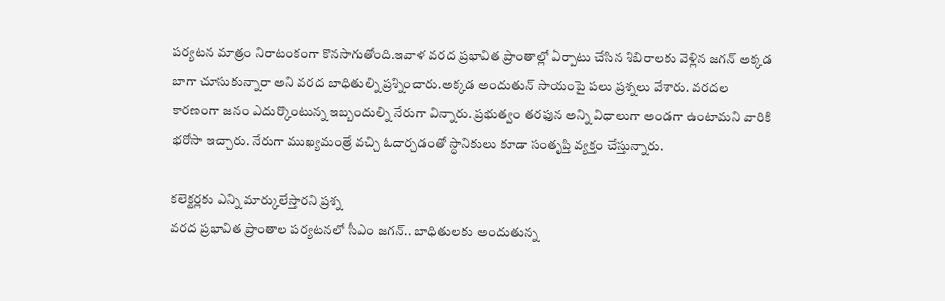పర్యటన మాత్రం నిరాటంకంగా కొనసాగుతోంది.ఇవాళ వరద ప్రభావిత ప్రాంతాల్లో ఏర్పాటు చేసిన శిబిరాలకు వెళ్లిన జగన్ అక్కడ బాగా చూసుకున్నారా అని వరద బాధితుల్ని ప్రశ్నించారు.అక్కడ అందుతున్ సాయంపై పలు ప్రశ్నలు వేశారు. వరదల కారణంగా జనం ఎదుర్కొంటున్న ఇబ్బందుల్ని నేరుగా విన్నారు. ప్రభుత్వం తరఫున అన్ని విధాలుగా అండగా ఉంటామని వారికి భరోసా ఇచ్చారు. నేరుగా ముఖ్యమంత్రే వచ్చి ఓదార్చడంతో స్ధానికులు కూడా సంతృప్తి వ్యక్తం చేస్తున్నారు.

కలెక్టర్లకు ఎన్ని మార్కులేస్తారని ప్రశ్న
వరద ప్రభావిత ప్రాంతాల పర్యటనలో సీఎం జగన్.. బాధితులకు అందుతున్న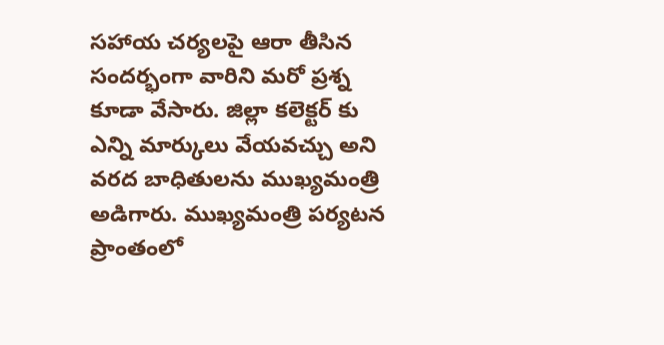సహాయ చర్యలపై ఆరా తీసిన సందర్భంగా వారిని మరో ప్రశ్న కూడా వేసారు. జిల్లా కలెక్టర్ కు ఎన్ని మార్కులు వేయవచ్చు అని వరద బాధితులను ముఖ్యమంత్రి అడిగారు. ముఖ్యమంత్రి పర్యటన ప్రాంతంలో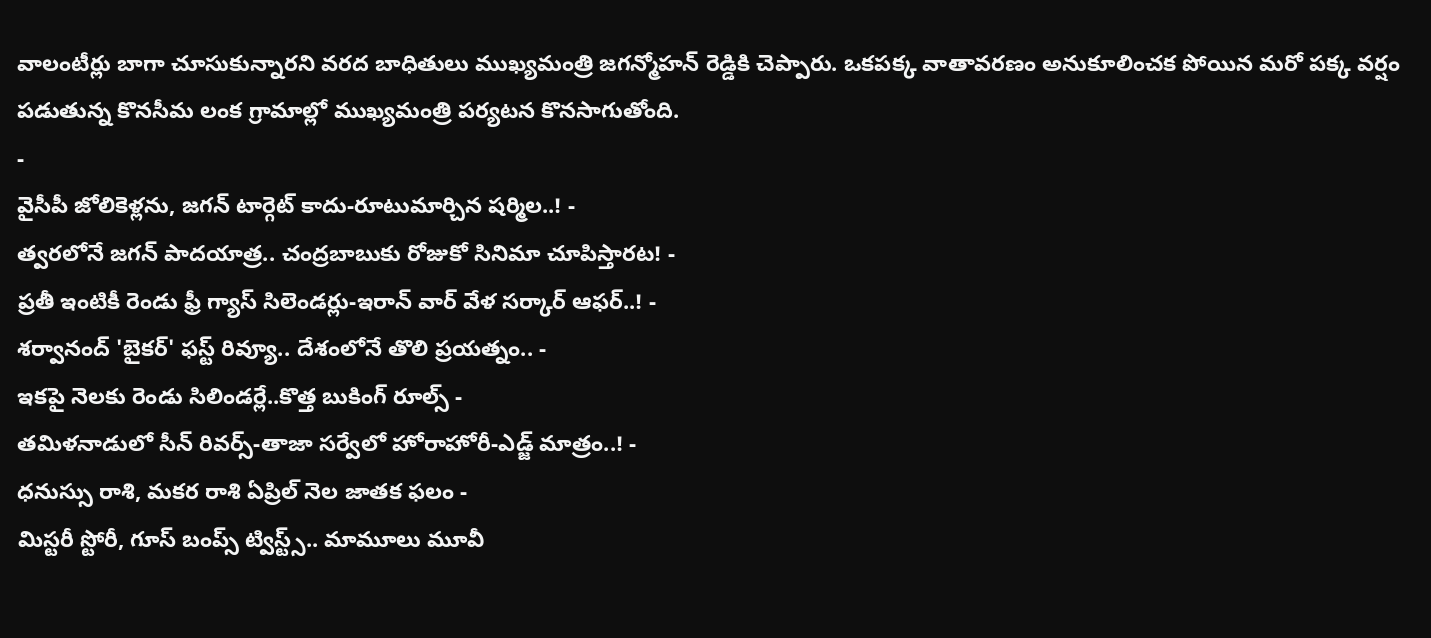వాలంటీర్లు బాగా చూసుకున్నారని వరద బాధితులు ముఖ్యమంత్రి జగన్మోహన్ రెడ్డికి చెప్పారు. ఒకపక్క వాతావరణం అనుకూలించక పోయిన మరో పక్క వర్షం పడుతున్న కొనసీమ లంక గ్రామాల్లో ముఖ్యమంత్రి పర్యటన కొనసాగుతోంది.
-
వైసీపీ జోలికెళ్లను, జగన్ టార్గెట్ కాదు-రూటుమార్చిన షర్మిల..! -
త్వరలోనే జగన్ పాదయాత్ర.. చంద్రబాబుకు రోజుకో సినిమా చూపిస్తారట! -
ప్రతీ ఇంటికీ రెండు ఫ్రీ గ్యాస్ సిలెండర్లు-ఇరాన్ వార్ వేళ సర్కార్ ఆఫర్..! -
శర్వానంద్ 'బైకర్' ఫస్ట్ రివ్యూ.. దేశంలోనే తొలి ప్రయత్నం.. -
ఇకపై నెలకు రెండు సిలిండర్లే..కొత్త బుకింగ్ రూల్స్ -
తమిళనాడులో సీన్ రివర్స్-తాజా సర్వేలో హోరాహోరీ-ఎడ్జ్ మాత్రం..! -
ధనుస్సు రాశి, మకర రాశి ఏప్రిల్ నెల జాతక ఫలం -
మిస్టరీ స్టోరీ, గూస్ బంప్స్ ట్విస్ట్స్.. మామూలు మూవీ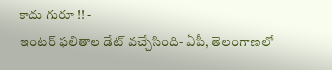కాదు గురూ !! -
ఇంటర్ ఫలితాల డేట్ వచ్చేసింది- ఏపీ, తెలంగాణలో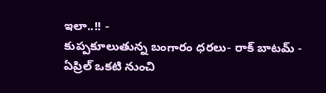ఇలా..!! -
కుప్పకూలుతున్న బంగారం ధరలు- రాక్ బాటమ్ -
ఏప్రిల్ ఒకటి నుంచి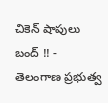చికెన్ షాపులు బంద్ !! -
తెలంగాణ ప్రభుత్వ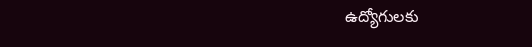ఉద్యోగులకు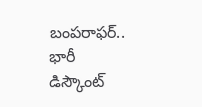బంపరాఫర్.. భారీ డిస్కౌంట్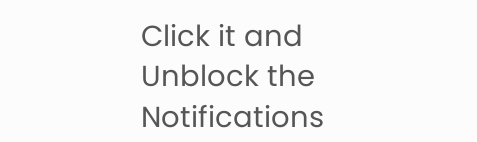Click it and Unblock the Notifications